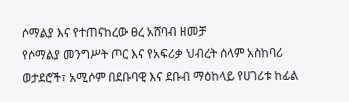ሶማልያ እና የተጠናከረው ፀረ አሸባብ ዘመቻ
የሶማልያ መንግሥት ጦር እና የአፍሪቃ ህብረት ሰላም አስከባሪ ወታደሮች፣ አሚሶም በደቡባዊ እና ደቡብ ማዕከላይ የሀገሪቱ ከፊል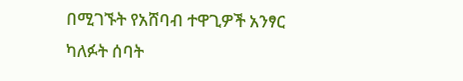በሚገኙት የአሸባብ ተዋጊዎች አንፃር ካለፉት ሰባት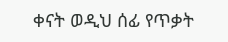ቀናት ወዲህ ሰፊ የጥቃት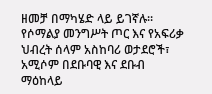ዘመቻ በማካሄድ ላይ ይገኛሉ።
የሶማልያ መንግሥት ጦር እና የአፍሪቃ ህብረት ሰላም አስከባሪ ወታደሮች፣ አሚሶም በደቡባዊ እና ደቡብ ማዕከላይ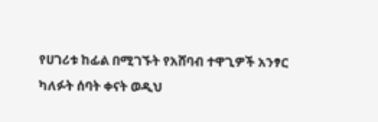የሀገሪቱ ከፊል በሚገኙት የአሸባብ ተዋጊዎች አንፃር ካለፉት ሰባት ቀናት ወዲህ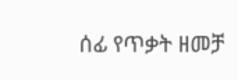ሰፊ የጥቃት ዘመቻ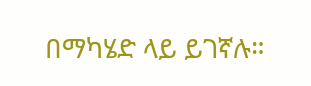በማካሄድ ላይ ይገኛሉ።